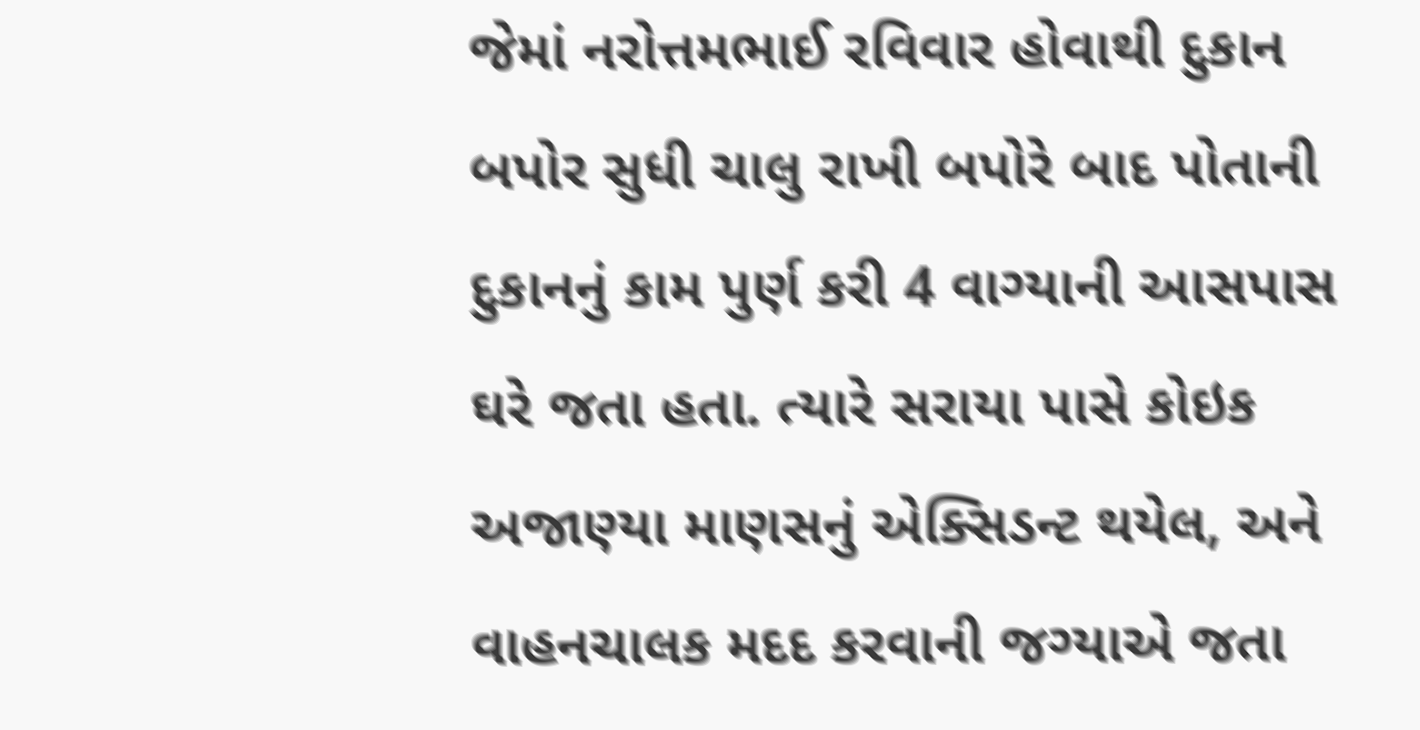જેમાં નરોત્તમભાઈ રવિવાર હોવાથી દુકાન બપોર સુધી ચાલુ રાખી બપોરે બાદ પોતાની દુકાનનું કામ પુર્ણ કરી 4 વાગ્યાની આસપાસ ઘરે જતા હતા. ત્યારે સરાયા પાસે કોઇક અજાણ્યા માણસનું એક્સિડન્ટ થયેલ, અને વાહનચાલક મદદ કરવાની જગ્યાએ જતા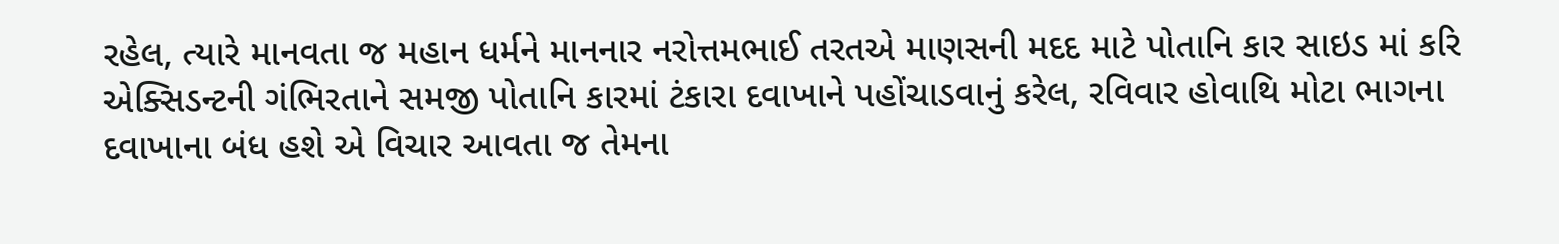રહેલ, ત્યારે માનવતા જ મહાન ધર્મને માનનાર નરોત્તમભાઈ તરતએ માણસની મદદ માટે પોતાનિ કાર સાઇડ માં કરિ એક્સિડન્ટની ગંભિરતાને સમજી પોતાનિ કારમાં ટંકારા દવાખાને પહોંચાડવાનું કરેલ, રવિવાર હોવાથિ મોટા ભાગના દવાખાના બંધ હશે એ વિચાર આવતા જ તેમના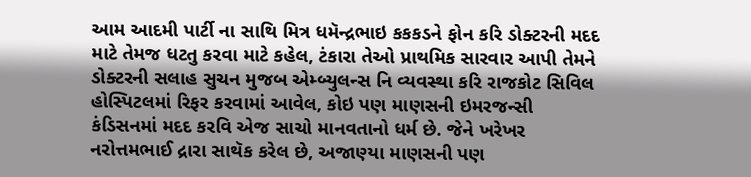આમ આદમી પાર્ટી ના સાથિ મિત્ર ધમૅન્દ્રભાઇ કકકડને ફોન કરિ ડોક્ટરની મદદ માટે તેમજ ધટતુ કરવા માટે કહેલ, ટંકારા તેઓ પ્રાથમિક સારવાર આપી તેમને ડોક્ટરની સલાહ સુચન મુજબ એમ્બ્યુલન્સ નિ વ્યવસ્થા કરિ રાજકોટ સિવિલ હોસ્પિટલમાં રિફર કરવામાં આવેલ, કોઇ પણ માણસની ઇમરજન્સી કંડિસનમાં મદદ કરવિ એજ સાચો માનવતાનો ધર્મ છે. જેને ખરેખર નરોત્તમભાઈ દ્રારા સાથૅક કરેલ છે, અજાણ્યા માણસની પણ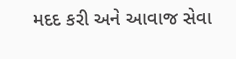મદદ કરી અને આવાજ સેવા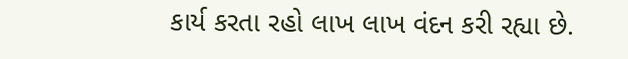કાર્ય કરતા રહો લાખ લાખ વંદન કરી રહ્યા છે.